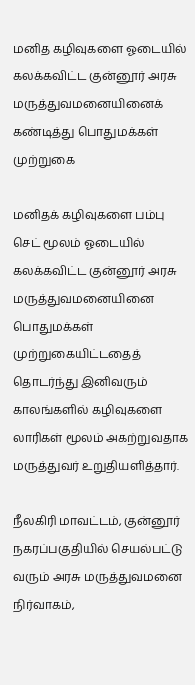மனித கழிவுகளை ஓடையில் கலக்கவிட்ட குன்னூர் அரசு மருத்துவமனையினைக் கண்டித்து பொதுமக்கள் முற்றுகை

மனிதக் கழிவுகளை பம்பு செட் மூலம் ஓடையில் கலக்கவிட்ட குன்னூர் அரசு மருத்துவமனையினை பொதுமக்கள் முற்றுகையிட்டதைத் தொடர்ந்து இனிவரும் காலங்களில் கழிவுகளை லாரிகள் மூலம் அகற்றுவதாக மருத்துவர் உறுதியளித்தார்.

நீலகிரி மாவட்டம், குன்னூர் நகரப்பகுதியில் செயல்பட்டு வரும் அரசு மருத்துவமனை நிர்வாகம்,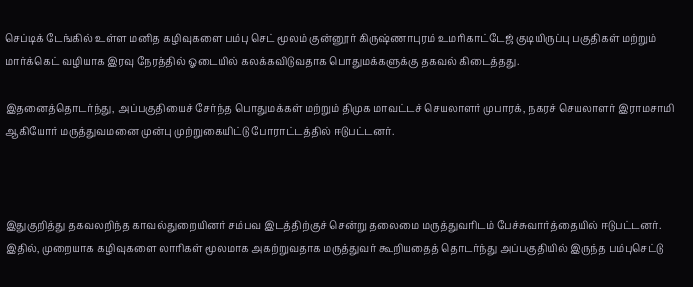செப்டிக் டேங்கில் உள்ள மனித கழிவுகளை பம்பு செட் மூலம் குன்னூர் கிருஷ்ணாபுரம் உமரிகாட்டேஜ் குடியிருப்பு பகுதிகள் மற்றும் மார்க்கெட் வழியாக இரவு நேரத்தில் ஓடையில் கலக்கவிடுவதாக பொதுமக்களுக்கு தகவல் கிடைத்தது.

இதனைத்தொடர்ந்து, அப்பகுதியைச் சேர்ந்த பொதுமக்கள் மற்றும் திமுக மாவட்டச் செயலாளர் முபாரக், நகரச் செயலாளர் இராமசாமி ஆகியோர் மருத்துவமனை முன்பு முற்றுகையிட்டு போராட்டத்தில் ஈடுபட்டனர்.



இதுகுறித்து தகவலறிந்த காவல்துறையினர் சம்பவ இடத்திற்குச் சென்று தலைமை மருத்துவரிடம் பேச்சுவார்த்தையில் ஈடுபட்டனர். இதில், முறையாக கழிவுகளை லாரிகள் மூலமாக அகற்றுவதாக மருத்துவர் கூறியதைத் தொடர்ந்து அப்பகுதியில் இருந்த பம்புசெட்டு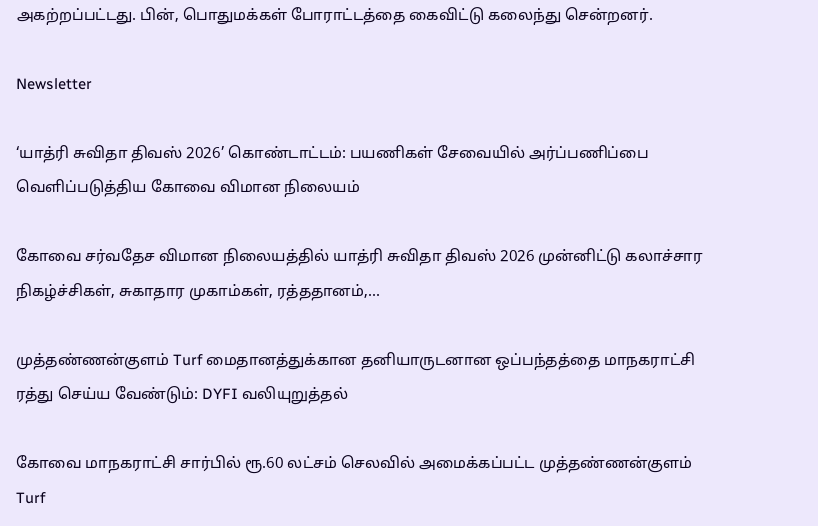அகற்றப்பட்டது. பின், பொதுமக்கள் போராட்டத்தை கைவிட்டு கலைந்து சென்றனர்.

Newsletter

‘யாத்ரி சுவிதா திவஸ் 2026’ கொண்டாட்டம்: பயணிகள் சேவையில் அர்ப்பணிப்பை வெளிப்படுத்திய கோவை விமான நிலையம்

கோவை சர்வதேச விமான நிலையத்தில் யாத்ரி சுவிதா திவஸ் 2026 முன்னிட்டு கலாச்சார நிகழ்ச்சிகள், சுகாதார முகாம்கள், ரத்ததானம்,...

முத்தண்ணன்குளம் Turf மைதானத்துக்கான தனியாருடனான ஒப்பந்தத்தை மாநகராட்சி ரத்து செய்ய வேண்டும்: DYFI வலியுறுத்தல்

கோவை மாநகராட்சி சார்பில் ரூ.60 லட்சம் செலவில் அமைக்கப்பட்ட முத்தண்ணன்குளம் Turf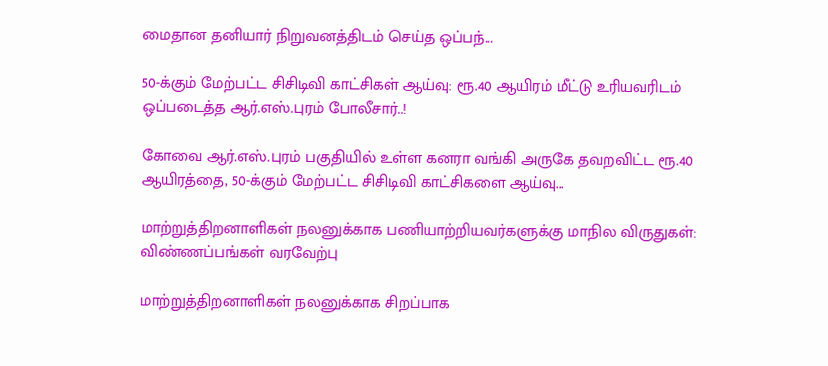மைதான தனியார் நிறுவனத்திடம் செய்த ஒப்பந்...

50-க்கும் மேற்பட்ட சிசிடிவி காட்சிகள் ஆய்வு: ரூ.40 ஆயிரம் மீட்டு உரியவரிடம் ஒப்படைத்த ஆர்.எஸ்.புரம் போலீசார்..!

கோவை ஆர்.எஸ்.புரம் பகுதியில் உள்ள கனரா வங்கி அருகே தவறவிட்ட ரூ.40 ஆயிரத்தை, 50-க்கும் மேற்பட்ட சிசிடிவி காட்சிகளை ஆய்வு...

மாற்றுத்திறனாளிகள் நலனுக்காக பணியாற்றியவர்களுக்கு மாநில விருதுகள்: விண்ணப்பங்கள் வரவேற்பு

மாற்றுத்திறனாளிகள் நலனுக்காக சிறப்பாக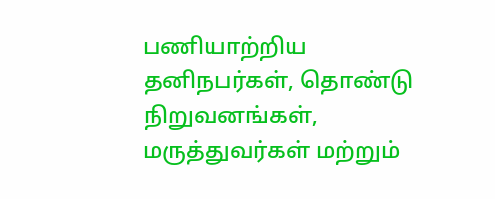பணியாற்றிய தனிநபர்கள், தொண்டு நிறுவனங்கள், மருத்துவர்கள் மற்றும்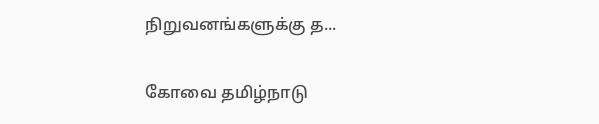நிறுவனங்களுக்கு த...

கோவை தமிழ்நாடு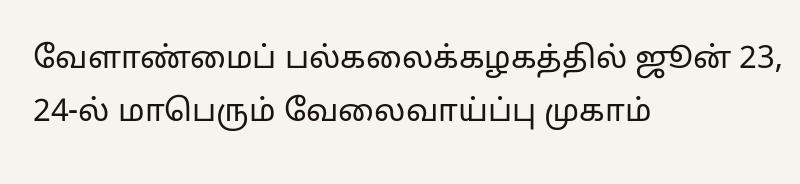வேளாண்மைப் பல்கலைக்கழகத்தில் ஜூன் 23, 24-ல் மாபெரும் வேலைவாய்ப்பு முகாம்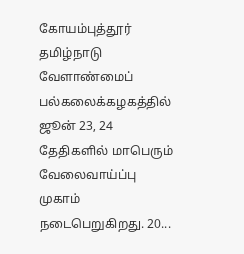கோயம்புத்தூர் தமிழ்நாடு வேளாண்மைப் பல்கலைக்கழகத்தில் ஜூன் 23, 24 தேதிகளில் மாபெரும் வேலைவாய்ப்பு முகாம் நடைபெறுகிறது. 20...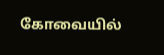கோவையில்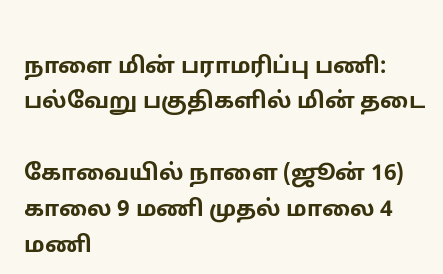நாளை மின் பராமரிப்பு பணி: பல்வேறு பகுதிகளில் மின் தடை

கோவையில் நாளை (ஜூன் 16) காலை 9 மணி முதல் மாலை 4 மணி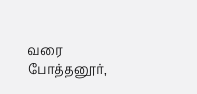வரை போத்தனூர்,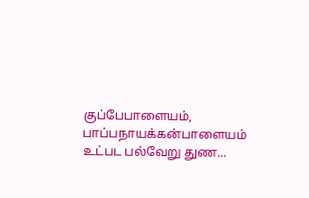குப்பேபாளையம், பாப்பநாயக்கன்பாளையம் உட்பட பல்வேறு துண...